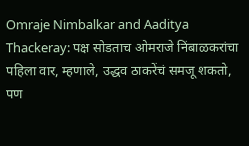Omraje Nimbalkar and Aaditya Thackeray: पक्ष सोडताच ओमराजे निंबाळकरांचा पहिला वार, म्हणाले, उद्धव ठाकरेंचं समजू शकतो, पण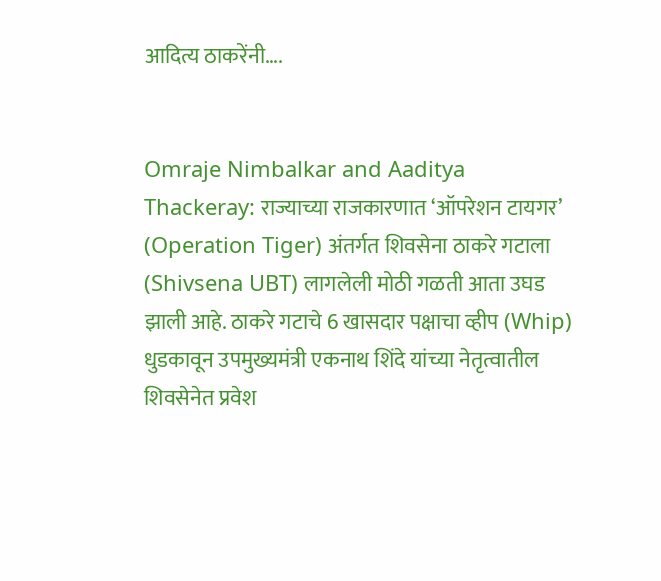आदित्य ठाकरेंनी….


Omraje Nimbalkar and Aaditya Thackeray: राज्याच्या राजकारणात ‘ऑपरेशन टायगर’ (Operation Tiger) अंतर्गत शिवसेना ठाकरे गटाला (Shivsena UBT) लागलेली मोठी गळती आता उघड झाली आहे. ठाकरे गटाचे 6 खासदार पक्षाचा व्हीप (Whip) धुडकावून उपमुख्यमंत्री एकनाथ शिंदे यांच्या नेतृत्वातील शिवसेनेत प्रवेश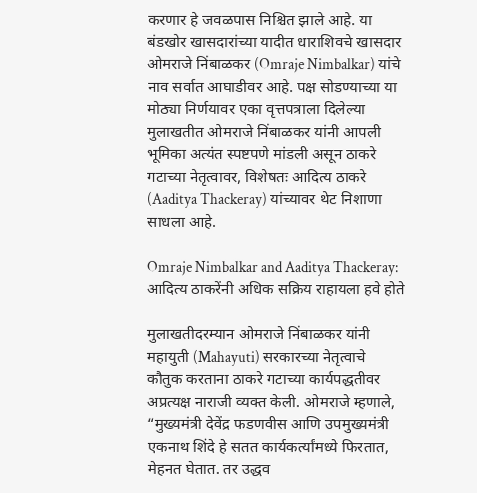करणार हे जवळपास निश्चित झाले आहे. या बंडखोर खासदारांच्या यादीत धाराशिवचे खासदार ओमराजे निंबाळकर (Omraje Nimbalkar) यांचे नाव सर्वात आघाडीवर आहे. पक्ष सोडण्याच्या या मोठ्या निर्णयावर एका वृत्तपत्राला दिलेल्या मुलाखतीत ओमराजे निंबाळकर यांनी आपली भूमिका अत्यंत स्पष्टपणे मांडली असून ठाकरे गटाच्या नेतृत्वावर, विशेषतः आदित्य ठाकरे (Aaditya Thackeray) यांच्यावर थेट निशाणा साधला आहे.

Omraje Nimbalkar and Aaditya Thackeray: आदित्य ठाकरेंनी अधिक सक्रिय राहायला हवे होते

मुलाखतीदरम्यान ओमराजे निंबाळकर यांनी महायुती (Mahayuti) सरकारच्या नेतृत्वाचे कौतुक करताना ठाकरे गटाच्या कार्यपद्धतीवर अप्रत्यक्ष नाराजी व्यक्त केली. ओमराजे म्हणाले, “मुख्यमंत्री देवेंद्र फडणवीस आणि उपमुख्यमंत्री एकनाथ शिंदे हे सतत कार्यकर्त्यांमध्ये फिरतात, मेहनत घेतात. तर उद्धव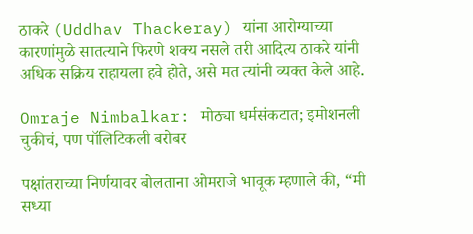ठाकरे (Uddhav Thackeray) यांना आरोग्याच्या कारणांमुळे सातत्याने फिरणे शक्य नसले तरी आदित्य ठाकरे यांनी अधिक सक्रिय राहायला हवे होते, असे मत त्यांनी व्यक्त केले आहे.

Omraje Nimbalkar: मोठ्या धर्मसंकटात; इमोशनली चुकीचं, पण पॉलिटिकली बरोबर

पक्षांतराच्या निर्णयावर बोलताना ओमराजे भावूक म्हणाले की, “मी सध्या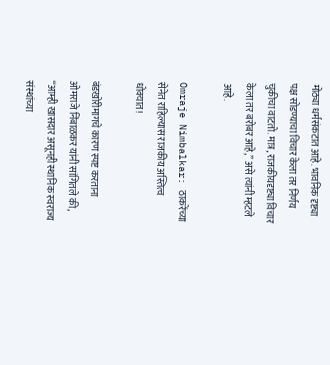मोठ्या धर्मसंकटात आहे. भावनिक दृष्ट्या पक्ष सोडण्याचा विचार केला तर निर्णय चुकीचा वाटतो. मात्र, राजकीयदृष्ट्या विचार केला तर बरोबर आहे,” असे त्यांनी म्हटले आहे.

Omraje Nimbalkar: ठाकरेंच्या सेनेत राहिल्यास राजकीय अस्तित्व धोक्यात!

बंडखोरीमागचे कारण स्पष्ट करताना ओमराजे निंबाळकर यांनी सांगितले की, “आम्ही खासदार असूनही स्थानिक स्वराज्य संस्थांच्या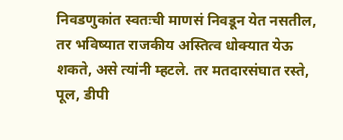निवडणुकांत स्वतःची माणसं निवडून येत नसतील, तर भविष्यात राजकीय अस्तित्व धोक्यात येऊ शकते, असे त्यांनी म्हटले. तर मतदारसंघात रस्ते, पूल, डीपी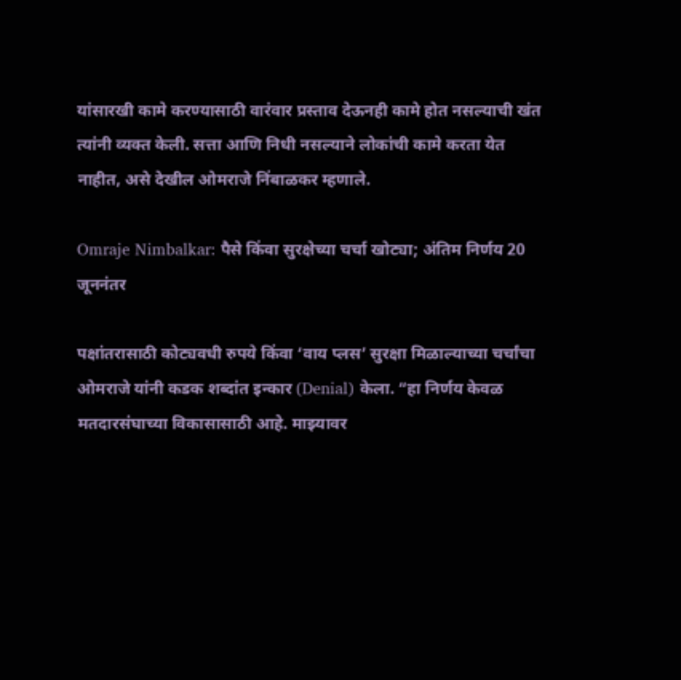यांसारखी कामे करण्यासाठी वारंवार प्रस्ताव देऊनही कामे होत नसल्याची खंत त्यांनी व्यक्त केली. सत्ता आणि निधी नसल्याने लोकांची कामे करता येत नाहीत, असे देखील ओमराजे निंबाळकर म्हणाले.

Omraje Nimbalkar: पैसे किंवा सुरक्षेच्या चर्चा खोट्या; अंतिम निर्णय 20 जूननंतर

पक्षांतरासाठी कोट्यवधी रुपये किंवा ‘वाय प्लस’ सुरक्षा मिळाल्याच्या चर्चांचा ओमराजे यांनी कडक शब्दांत इन्कार (Denial) केला. “हा निर्णय केवळ मतदारसंघाच्या विकासासाठी आहे. माझ्यावर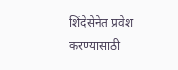शिंदेसेनेत प्रवेश करण्यासाठी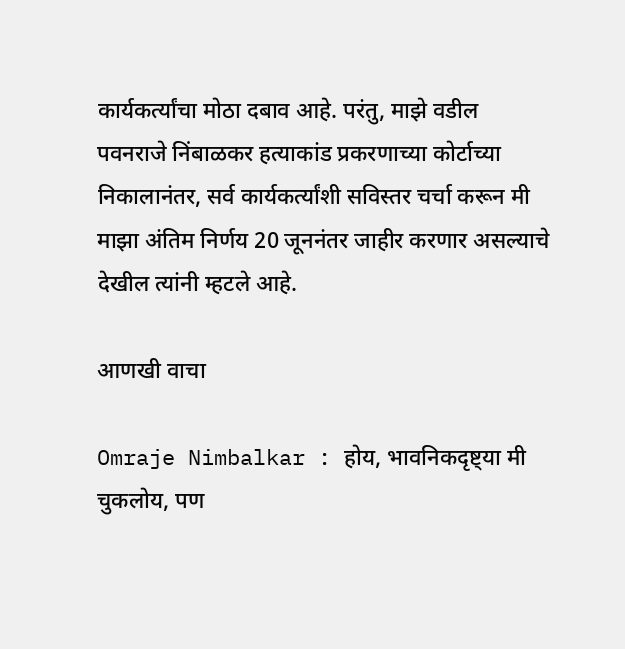कार्यकर्त्यांचा मोठा दबाव आहे. परंतु, माझे वडील पवनराजे निंबाळकर हत्याकांड प्रकरणाच्या कोर्टाच्या निकालानंतर, सर्व कार्यकर्त्यांशी सविस्तर चर्चा करून मी माझा अंतिम निर्णय 20 जूननंतर जाहीर करणार असल्याचे देखील त्यांनी म्हटले आहे.

आणखी वाचा

Omraje Nimbalkar : होय, भावनिकदृष्ट्या मी चुकलोय, पण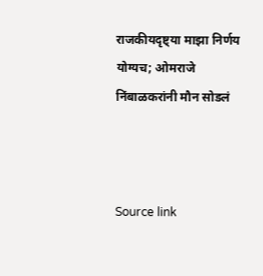राजकीयदृष्ट्या माझा निर्णय योग्यच; ओमराजे निंबाळकरांनी मौन सोडलं



Source link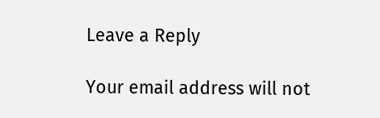Leave a Reply

Your email address will not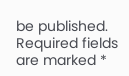be published. Required fields are marked *